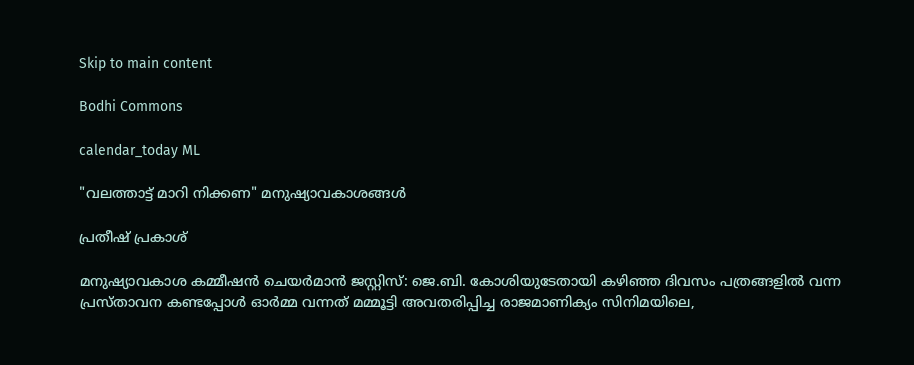Skip to main content

Bodhi Commons

calendar_today ML

"വലത്താട്ട് മാറി നിക്കണ" മനുഷ്യാവകാശങ്ങള്‍

പ്രതീഷ് പ്രകാശ്

മനുഷ്യാവകാശ കമ്മീഷന്‍ ചെയര്‍മാന്‍ ജസ്റ്റിസ്: ജെ.ബി. കോശിയുടേതായി കഴിഞ്ഞ ദിവസം പത്രങ്ങളില്‍ വന്ന പ്രസ്താവന കണ്ടപ്പോള്‍ ഓര്‍മ്മ വന്നത് മമ്മൂട്ടി അവതരിപ്പിച്ച രാജമാണിക്യം സിനിമയിലെ,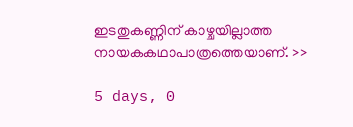ഇടതുകണ്ണിന് കാഴ്ചയില്ലാത്ത നായകകഥാപാത്രത്തെയാണ്. >>

5 days, 0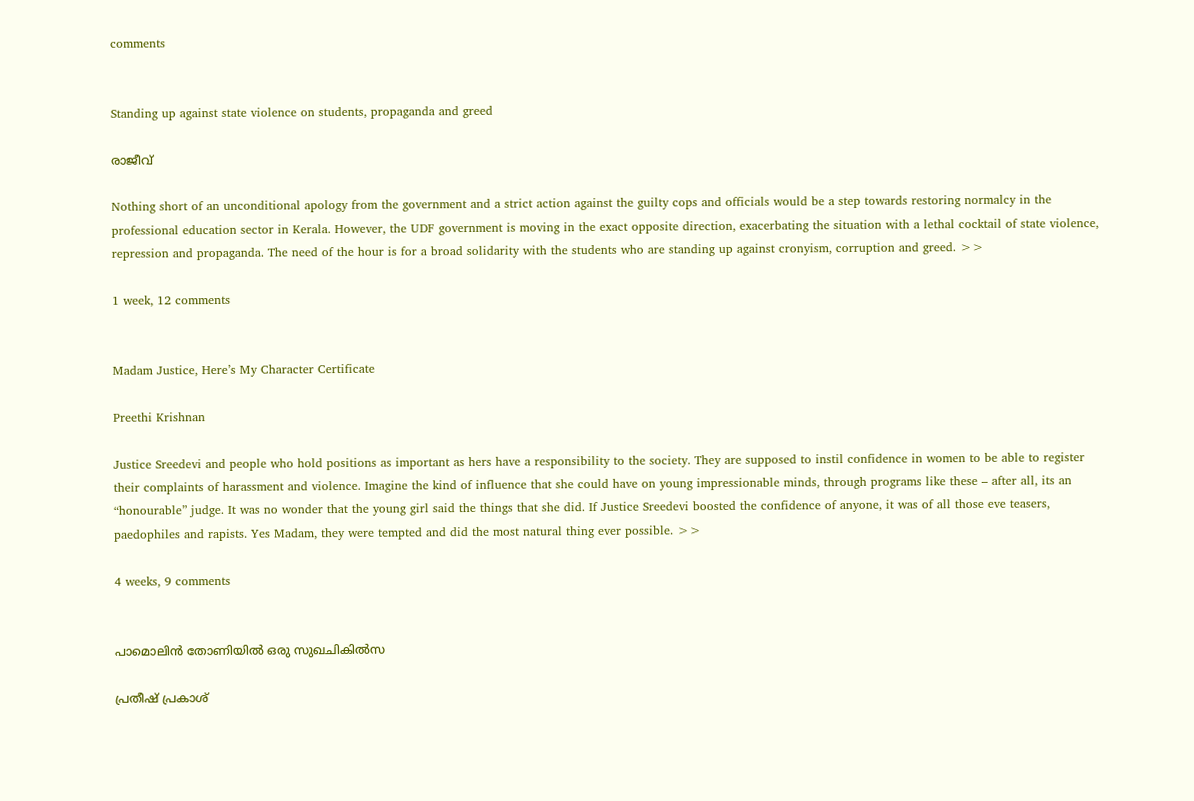comments


Standing up against state violence on students, propaganda and greed

രാജീവ്

Nothing short of an unconditional apology from the government and a strict action against the guilty cops and officials would be a step towards restoring normalcy in the professional education sector in Kerala. However, the UDF government is moving in the exact opposite direction, exacerbating the situation with a lethal cocktail of state violence, repression and propaganda. The need of the hour is for a broad solidarity with the students who are standing up against cronyism, corruption and greed. >>

1 week, 12 comments


Madam Justice, Here’s My Character Certificate

Preethi Krishnan

Justice Sreedevi and people who hold positions as important as hers have a responsibility to the society. They are supposed to instil confidence in women to be able to register their complaints of harassment and violence. Imagine the kind of influence that she could have on young impressionable minds, through programs like these – after all, its an “honourable” judge. It was no wonder that the young girl said the things that she did. If Justice Sreedevi boosted the confidence of anyone, it was of all those eve teasers, paedophiles and rapists. Yes Madam, they were tempted and did the most natural thing ever possible. >>

4 weeks, 9 comments


പാമൊലിന്‍ തോണിയില്‍ ഒരു സുഖചികില്‍സ

പ്രതീഷ് പ്രകാശ്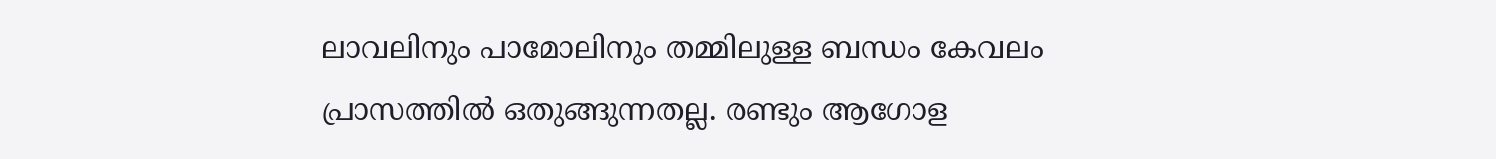ലാവലിനും പാമോലിനും തമ്മിലുള്ള ബന്ധം കേവലം പ്രാസത്തില്‍ ഒതുങ്ങുന്നതല്ല. രണ്ടും ആഗോള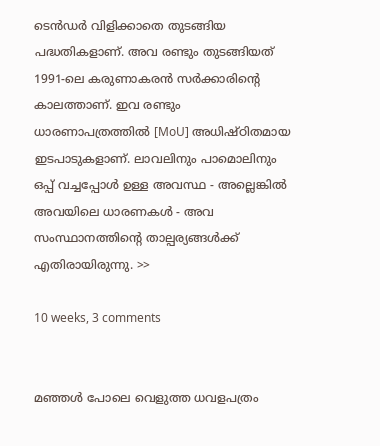ടെന്‍ഡര്‍ വിളിക്കാതെ തുടങ്ങിയ പദ്ധതികളാണ്. അവ രണ്ടും തുടങ്ങിയത് 1991-ലെ കരുണാകരന്‍ സര്‍ക്കാരിന്റെ കാലത്താണ്. ഇവ രണ്ടും ധാരണാപത്രത്തില്‍ [MoU] അധിഷ്ഠിതമായ ഇടപാടുകളാണ്. ലാവലിനും പാമൊലിനും ഒപ്പ് വച്ചപ്പോള്‍ ഉള്ള അവസ്ഥ - അല്ലെങ്കില്‍ അവയിലെ ധാരണകള്‍ - അവ സംസ്ഥാനത്തിന്റെ താല്പര്യങ്ങള്‍ക്ക് എതിരായിരുന്നു. >>

10 weeks, 3 comments


മഞ്ഞള്‍ പോലെ വെളുത്ത ധവളപത്രം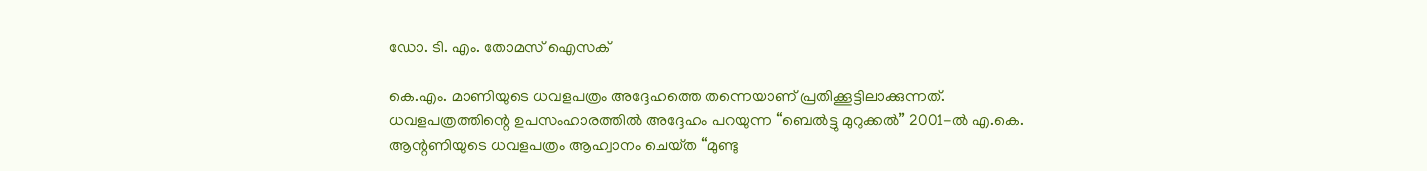ഡോ. ടി. എം. തോമസ് ഐസക്

കെ.എം. മാണിയുടെ ധവളപത്രം അദ്ദേഹത്തെ തന്നെയാണ്‌ പ്രതിക്കൂട്ടിലാക്കുന്നത്‌. ധവളപത്രത്തിന്റെ ഉപസംഹാരത്തില്‍ അദ്ദേഹം പറയുന്ന “ബെല്‍ട്ടു മുറുക്കല്‍” 2001-ല്‍ എ.കെ. ആന്റണിയുടെ ധവളപത്രം ആഹ്വാനം ചെയ്‌ത “മുണ്ടു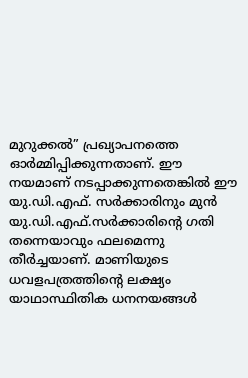മുറുക്കല്‍” പ്രഖ്യാപനത്തെ ഓര്‍മ്മിപ്പിക്കുന്നതാണ്‌. ഈ നയമാണ്‌ നടപ്പാക്കുന്നതെങ്കില്‍ ഈ യു.ഡി.എഫ്‌. സര്‍ക്കാരിനും മുന്‍ യു.ഡി.എഫ്.സര്‍ക്കാരിന്റെ ഗതി തന്നെയാവും ഫലമെന്നു തീര്‍ച്ചയാണ്‌. മാണിയുടെ ധവളപത്രത്തിന്റെ ലക്ഷ്യം യാഥാസ്ഥിതിക ധനനയങ്ങള്‍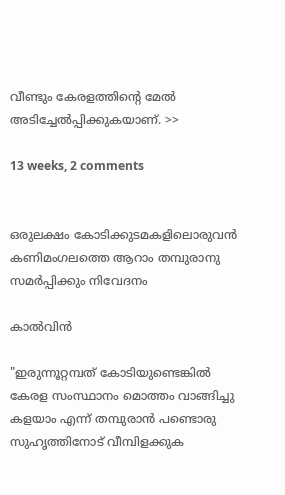വീണ്ടും കേരളത്തിന്റെ മേല്‍ അടിച്ചേല്‍പ്പിക്കുകയാണ്‌. >>

13 weeks, 2 comments


ഒരുലക്ഷം കോടിക്കുടമകളിലൊരുവന്‍ കണിമംഗലത്തെ ആറാം തമ്പുരാനു സമര്‍പ്പിക്കും നിവേദനം

കാല്‍വിന്‍

"ഇരുന്നൂറ്റമ്പത് കോടിയുണ്ടെങ്കില്‍ കേരള സംസ്ഥാനം മൊത്തം വാങ്ങിച്ചു കളയാം എന്ന് തമ്പുരാന്‍ പണ്ടൊരു സുഹൃത്തിനോട് വീമ്പിളക്കുക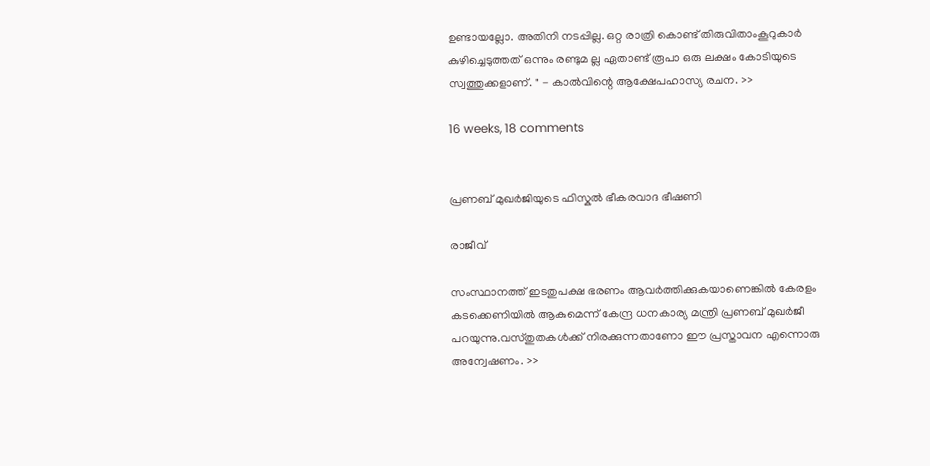ഉണ്ടായല്ലോ. അതിനി നടപ്പില്ല. ഒറ്റ രാത്രി കൊണ്ട് തിരുവിതാംകൂറുകാര്‍ കുഴിച്ചെടുത്തത് ഒന്നും രണ്ടുമ ല്ല ഏതാണ്ട് രൂപാ ഒരു ലക്ഷം കോടിയുടെ സ്വത്തുക്കളാണ്. " - കാല്‍വിന്റെ ആക്ഷേപഹാസ്യ രചന. >>

16 weeks, 18 comments


പ്രണബ് മുഖര്‍ജിയുടെ ഫിസ്കല്‍ ഭീകരവാദ ഭീഷണി

രാജീവ്

സംസ്ഥാനത്ത് ഇടതുപക്ഷ ഭരണം ആവര്‍ത്തിക്കുകയാണെങ്കില്‍ കേരളം കടക്കെണിയില്‍ ആകുമെന്ന് കേന്ദ്ര ധനകാര്യ മന്ത്രി പ്രണബ് മുഖര്‍ജീ പറയുന്നു.വസ്തുതകള്‍ക്ക് നിരക്കുന്നതാണോ ഈ പ്രസ്താവന എന്നൊരു അന്വേഷണം. >>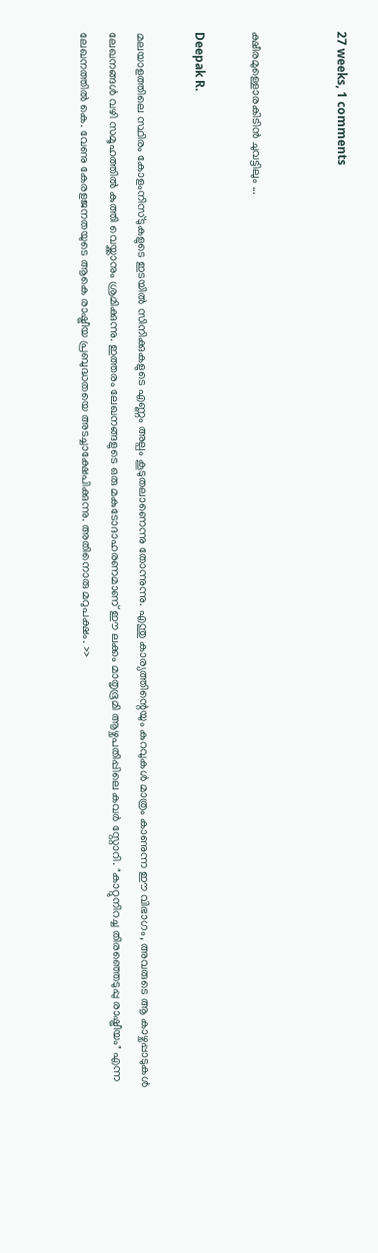27 weeks, 1 comments


ക്ഷീരമുള്ളൊരകിടിന്‍ ചുവട്ടിലും ...

Deepak R.

മലയാളത്തിലെ സ്ഥിരം കോളംനിസ്ടുകളുടെ ഇടയില്‍ സിനിക്കുകളുടെ എണ്ണം അല്പം കൂടുതലാണെന്നു തോന്നുന്നു. എന്തു കാര്യത്തിന്റെയും കുറവുകള്‍ മാത്രം കാണുന്ന ഈ വിഭാഗം, അവരുടെ ആ കാഴ്ചപ്പാടുകള്‍ ലേഖനങ്ങള്‍ വഴി സമൂഹത്തില്‍ കുത്തി വെയ്ക്കാനും ശ്രമിക്കുന്നു. ഇത്തരം ലേഖനങ്ങളുടെ ഒരു മകുടോദാഹരണമാണ് ഈ ലക്കം മാതൃഭൂമി ആഴ്ചപതിപ്പിലെ കവര്‍ സ്റ്റോറി. "കാറ്റുനിറച്ച തിരഞ്ഞെടുപ്പു രാഷ്ട്രീയം" എന്ന ലേഖനത്തില്‍ കെ. വേണു കേരളജനതയുടെ ആകെ രാഷ്ട്രീയ പ്രബുദ്ധതയെ അടച്ചാക്ഷേപിക്കുന്നു. അതിനൊരു മറുപക്ഷം. >>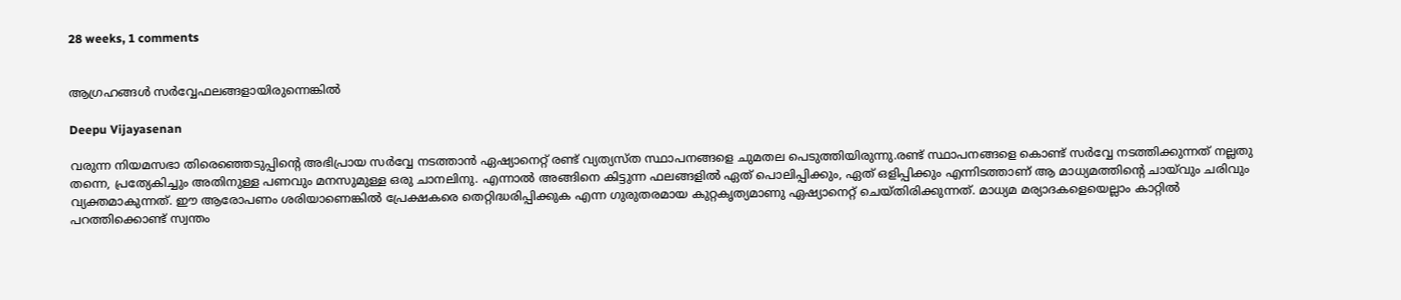28 weeks, 1 comments


ആഗ്രഹങ്ങള്‍ സര്‍വ്വേഫലങ്ങളായിരുന്നെങ്കില്‍

Deepu Vijayasenan

വരുന്ന നിയമസഭാ തിരെഞ്ഞെടുപ്പിന്റെ അഭിപ്രായ സര്‍വ്വേ നടത്താന്‍ ഏഷ്യാനെറ്റ് രണ്ട് വ്യത്യസ്ത സ്ഥാപനങ്ങളെ ചുമതല പെടുത്തിയിരുന്നു.രണ്ട് സ്ഥാപനങ്ങളെ കൊണ്ട് സര്‍വ്വേ നടത്തിക്കുന്നത് നല്ലതു തന്നെ, പ്രത്യേകിച്ചും അതിനുള്ള പണവും മനസുമുള്ള ഒരു ചാനലിനു. എന്നാല്‍ അങ്ങിനെ കിട്ടുന്ന ഫലങ്ങളില്‍ ഏത് പൊലിപ്പിക്കും, ഏത് ഒളിപ്പിക്കും എന്നിടത്താണ് ആ മാധ്യമത്തിന്റെ ചായ്‌വും ചരിവും വ്യക്തമാകുന്നത്. ഈ ആരോപണം ശരിയാണെങ്കില്‍ പ്രേക്ഷകരെ തെറ്റിദ്ധരിപ്പിക്കുക എന്ന ഗുരുതരമായ കുറ്റകൃത്യമാണു ഏഷ്യാനെറ്റ് ചെയ്തിരിക്കുന്നത്. മാധ്യമ മര്യാദകളെയെല്ലാം കാറ്റില്‍ പറത്തിക്കൊണ്ട് സ്വന്തം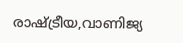രാഷ്ട്രീയ,വാണിജ്യ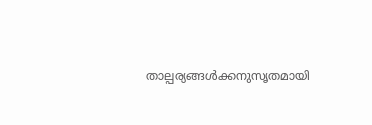താല്പര്യങ്ങള്‍ക്കനുസൃതമായി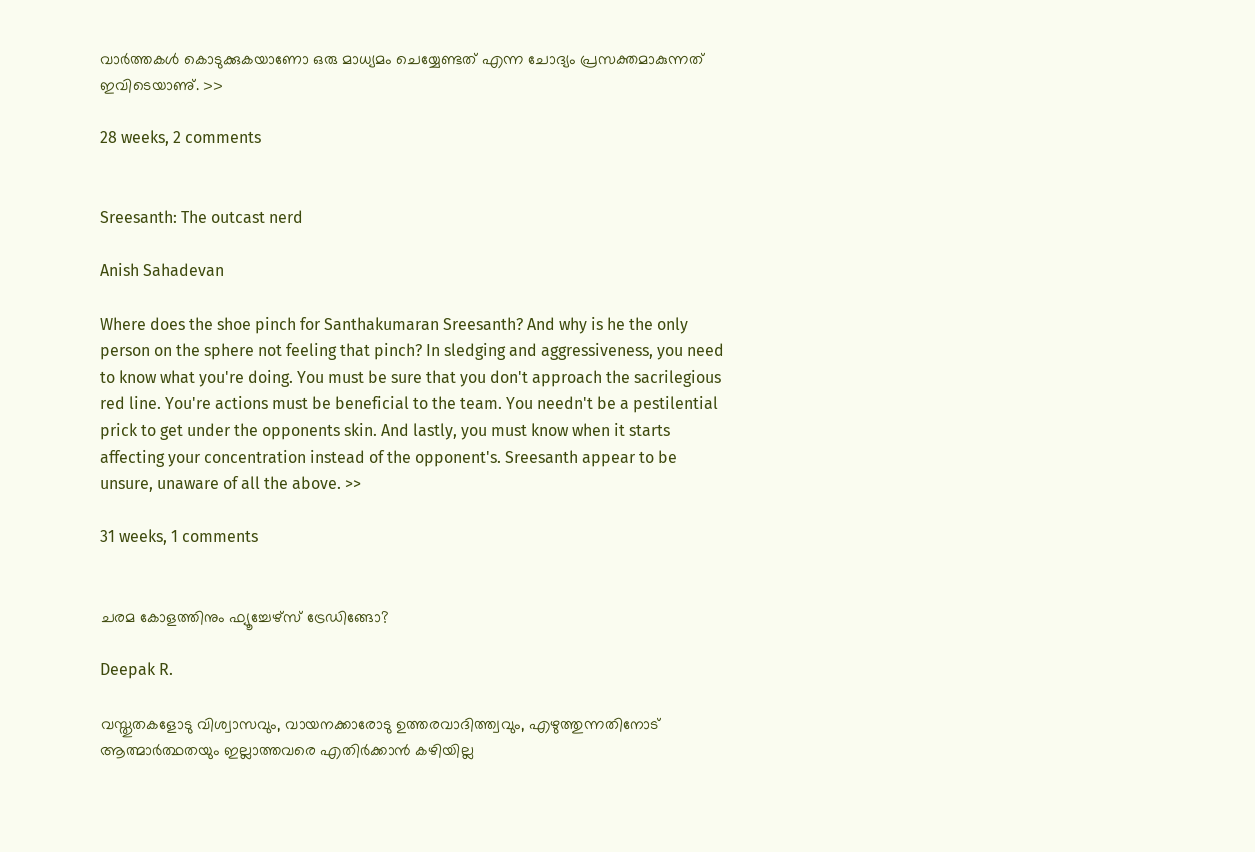വാര്‍ത്തകള്‍ കൊടുക്കുകയാണോ ഒരു മാധ്യമം ചെയ്യേണ്ടത് എന്ന ചോദ്യം പ്രസക്തമാകുന്നത് ഇവിടെയാണു്. >>

28 weeks, 2 comments


Sreesanth: The outcast nerd

Anish Sahadevan

Where does the shoe pinch for Santhakumaran Sreesanth? And why is he the only person on the sphere not feeling that pinch? In sledging and aggressiveness, you need to know what you're doing. You must be sure that you don't approach the sacrilegious red line. You're actions must be beneficial to the team. You needn't be a pestilential prick to get under the opponents skin. And lastly, you must know when it starts affecting your concentration instead of the opponent's. Sreesanth appear to be unsure, unaware of all the above. >>

31 weeks, 1 comments


ചരമ കോളത്തിനും ഫ്യൂച്ചേഴ്സ് ട്രേഡിങ്ങോ?

Deepak R.

വസ്തുതകളോടു വിശ്വാസവും, വായനക്കാരോടു ഉത്തരവാദിത്ത്വവും, എഴുത്തുന്നതിനോട് ആത്മാര്‍ത്ഥതയും ഇല്ലാത്തവരെ എതിര്‍ക്കാന്‍ കഴിയില്ല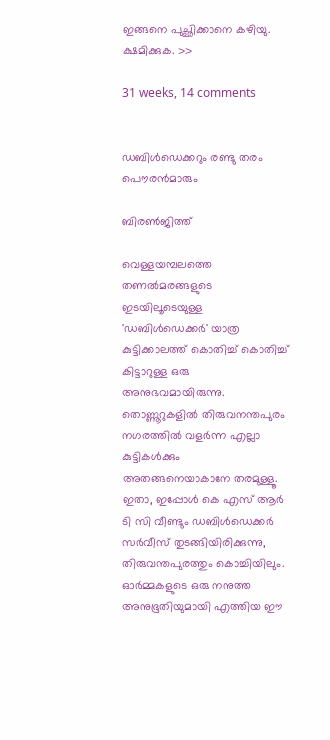ഇങ്ങനെ പുച്ഛിക്കാനെ കഴിയു. ക്ഷമിക്കുക. >>

31 weeks, 14 comments


ഡബിള്‍ഡെക്കറും രണ്ടു തരം പൌരന്‍മാരും

ബിരണ്‍ജിത്ത്

വെള്ളയമ്പലത്തെ തണല്‍മരങ്ങളുടെ ഇടയിലൂടെയുള്ള 'ഡബിള്‍ഡെക്കര്‍' യാത്ര കുട്ടിക്കാലത്ത് കൊതിച്ച് കൊതിച്ച് കിട്ടാറുള്ള ഒരു അനുഭവമായിരുന്നു. തൊണ്ണൂറുകളില്‍ തിരുവനന്തപുരം നഗരത്തില്‍ വളര്‍ന്ന എല്ലാ കുട്ടികള്‍ക്കും അതങ്ങനെയാകാനേ തരമുള്ളൂ. ഇതാ, ഇപ്പോള്‍ കെ എസ് ആര്‍ ടി സി വീണ്ടും ഡബിള്‍ഡെക്കര്‍ സര്‍വീസ് തുടങ്ങിയിരിക്കുന്നു, തിരുവന്തപുരത്തും കൊച്ചിയിലും. ഓര്‍മ്മകളുടെ ഒരു നനുത്ത അനുഭൂതിയുമായി എത്തിയ ഈ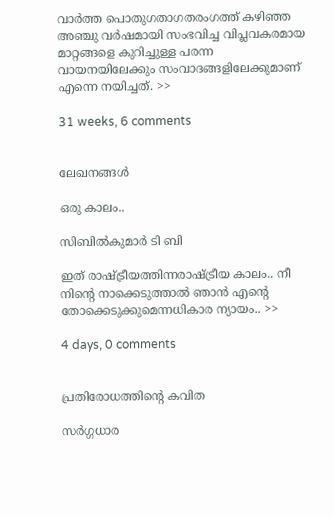വാര്‍ത്ത പൊതുഗതാഗതരംഗത്ത് കഴിഞ്ഞ അഞ്ചു വര്‍ഷമായി സംഭവിച്ച വിപ്ലവകരമായ മാറ്റങ്ങളെ കുറിച്ചുള്ള പരന്ന വായനയിലേക്കും സംവാദങ്ങളിലേക്കുമാണ് എന്നെ നയിച്ചത്. >>

31 weeks, 6 comments


ലേഖനങ്ങള്‍

ഒരു കാലം..

സിബില്‍കുമാര്‍ ടി ബി

ഇത് രാഷ്ട്രീയത്തിന്നരാഷ്ട്രീയ കാലം.. നീ നിന്റെ നാക്കെടുത്താല്‍ ഞാന്‍ എന്റെ തോക്കെടുക്കുമെന്നധികാര ന്യായം.. >>

4 days, 0 comments


പ്രതിരോധത്തിന്റെ കവിത

സര്‍ഗ്ഗധാര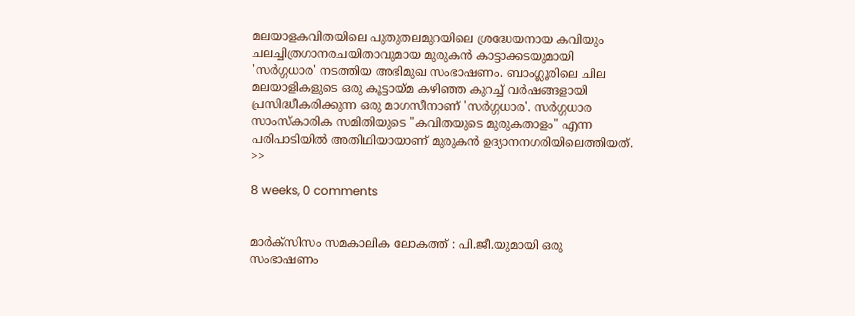മലയാളകവിതയിലെ പുതുതലമുറയിലെ ശ്രദ്ധേയനായ കവിയും ചലച്ചിത്രഗാനരചയിതാവുമായ മുരുകന്‍ കാട്ടാക്കടയുമായി 'സര്‍ഗ്ഗധാര' നടത്തിയ അഭിമുഖ സംഭാഷണം. ബാംഗ്ലൂരിലെ ചില മലയാളികളുടെ ഒരു കൂട്ടായ്മ കഴിഞ്ഞ കുറച്ച് വര്‍ഷങ്ങളായി പ്രസിദ്ധീകരിക്കുന്ന ഒരു മാഗസീനാണ് 'സര്‍ഗ്ഗധാര'. സര്‍ഗ്ഗധാര സാംസ്കാരിക സമിതിയുടെ "കവിതയുടെ മുരുകതാളം" എന്ന പരിപാടിയില്‍ അതിഥിയായാണ് മുരുകന്‍ ഉദ്യാനനഗരിയിലെത്തിയത്. >>

8 weeks, 0 comments


മാര്‍ക്സിസം സമകാലിക ലോകത്ത് : പി.ജീ.യുമായി ഒരു സംഭാഷണം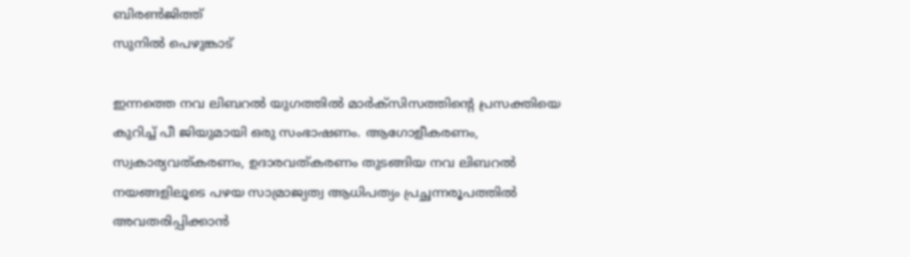ബിരണ്‍ജിത്ത്
സുനില്‍ പെഴുങ്കാട്

ഇന്നത്തെ നവ ലിബറല്‍ യുഗത്തില്‍ മാര്‍ക്സിസത്തിന്റെ പ്രസക്തിയെ കുറിച്ച് പീ ജിയുമായി ഒരു സംഭാഷണം. ആഗോളീകരണം, സ്വകാര്യവത്കരണം, ഉദാരവത്കരണം തുടങ്ങിയ നവ ലിബറല്‍ നയങ്ങളിലൂടെ പഴയ സാമ്രാജ്യത്വ ആധിപത്യം പ്രച്ഛന്നരൂപത്തില്‍ അവതരിപ്പിക്കാന്‍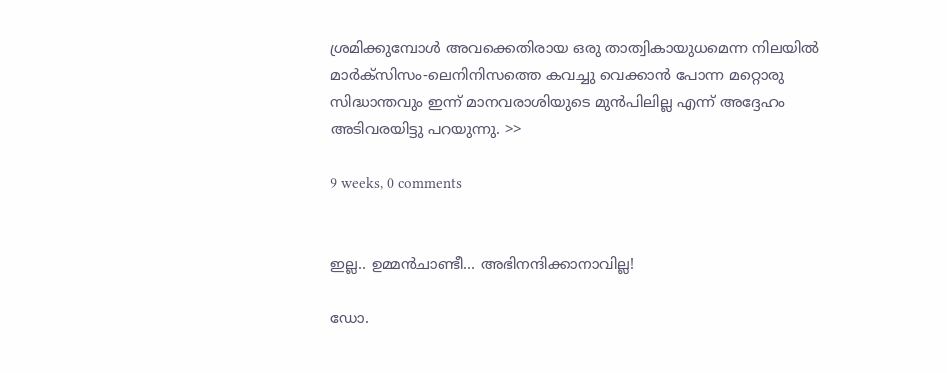ശ്രമിക്കുമ്പോള്‍ അവക്കെതിരായ ഒരു താത്വികായുധമെന്ന നിലയില്‍ മാര്‍ക്സിസം-ലെനിനിസത്തെ കവച്ചു വെക്കാന്‍ പോന്ന മറ്റൊരു സിദ്ധാന്തവും ഇന്ന് മാനവരാശിയുടെ മുന്‍പിലില്ല എന്ന് അദ്ദേഹം അടിവരയിട്ടു പറയുന്നു. >>

9 weeks, 0 comments


ഇല്ല.. ഉമ്മന്‍ചാണ്ടീ... അഭിനന്ദിക്കാനാവില്ല!

ഡോ.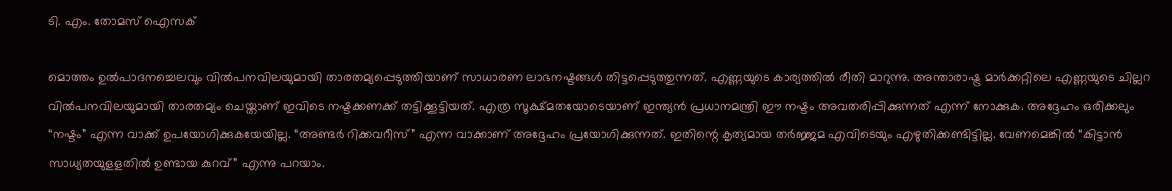ടി. എം. തോമസ് ഐസക്

മൊത്തം ഉല്‍പാദനച്ചെലവും വില്‍പനവിലയുമായി താരതമ്യപ്പെടുത്തിയാണ് സാധാരണ ലാഭനഷ്ടങ്ങള്‍ തിട്ടപ്പെടുത്തുന്നത്. എണ്ണയുടെ കാര്യത്തില്‍ രീതി മാറുന്നു. അന്താരാഷ്ട്ര മാര്‍ക്കറ്റിലെ എണ്ണയുടെ ചില്ലറ വില്‍പനവിലയുമായി താരതമ്യം ചെയ്താണ് ഇവിടെ നഷ്ടക്കണക്ക് തട്ടിക്കൂട്ടിയത്. എത്ര സൂക്ഷ്മതയോടെയാണ് ഇന്ത്യന്‍ പ്രധാനമന്ത്രി ഈ നഷ്ടം അവതരിപ്പിക്കുന്നത് എന്ന് നോക്കുക. അദ്ദേഹം ഒരിക്കലും “നഷ്ടം” എന്ന വാക്ക് ഉപയോഗിക്കുകയേയില്ല. “അണ്ടര്‍ റിക്കവറീസ്” എന്ന വാക്കാണ് അദ്ദേഹം പ്രയോഗിക്കുന്നത്. ഇതിന്റെ കൃത്യമായ തര്‍ജ്ജമ എവിടെയും എഴുതിക്കണ്ടിട്ടില്ല. വേണമെങ്കില്‍ “കിട്ടാന്‍ സാധ്യതയുളളതില്‍ ഉണ്ടായ കുറവ്” എന്നു പറയാം.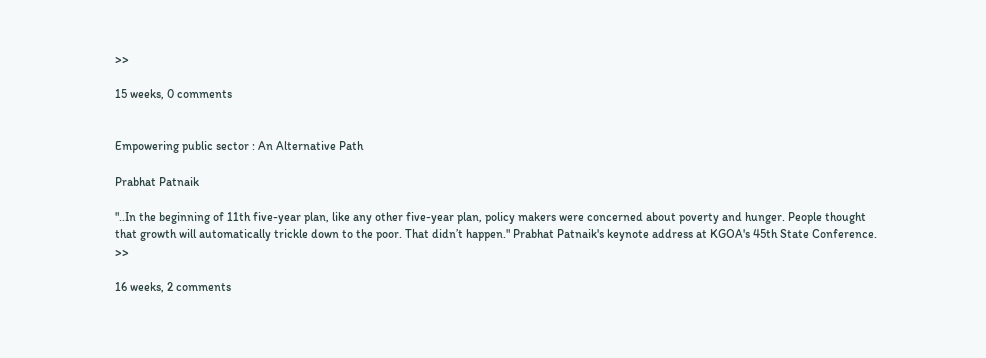>>

15 weeks, 0 comments


Empowering public sector : An Alternative Path

Prabhat Patnaik

"..In the beginning of 11th five-year plan, like any other five-year plan, policy makers were concerned about poverty and hunger. People thought that growth will automatically trickle down to the poor. That didn’t happen." Prabhat Patnaik's keynote address at KGOA's 45th State Conference. >>

16 weeks, 2 comments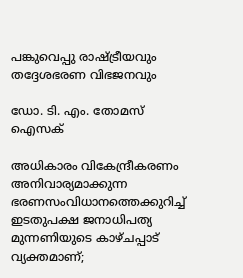പങ്കുവെപ്പു രാഷ്ട്രീയവും തദ്ദേശഭരണ വിഭജനവും

ഡോ. ടി. എം. തോമസ് ഐസക്

അധികാരം വികേന്ദ്രീകരണം അനിവാര്യമാക്കുന്ന ഭരണസംവിധാനത്തെക്കുറിച്ച് ഇടതുപക്ഷ ജനാധിപത്യ മുന്നണിയുടെ കാഴ്ചപ്പാട് വ്യക്തമാണ്;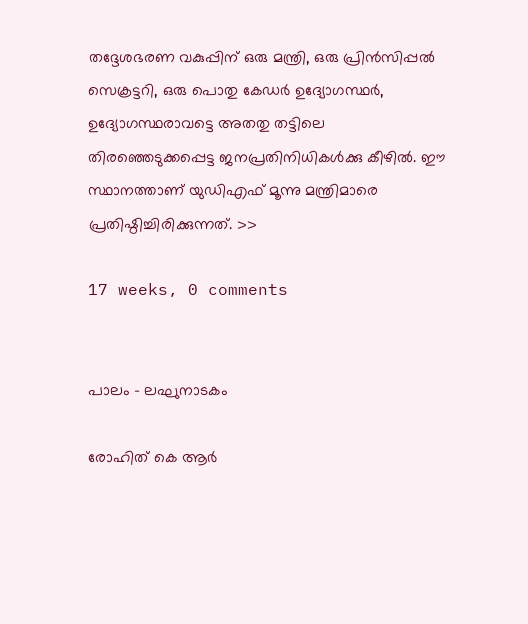തദ്ദേശഭരണ വകുപ്പിന് ഒരു മന്ത്രി, ഒരു പ്രിന്‍സിപ്പല്‍ സെക്രട്ടറി, ഒരു പൊതു കേഡര്‍ ഉദ്യോഗസ്ഥര്‍, ഉദ്യോഗസ്ഥരാവട്ടെ അതതു തട്ടിലെ തിരഞ്ഞെടുക്കപ്പെട്ട ജനപ്രതിനിധികള്‍ക്കു കീഴില്‍. ഈ സ്ഥാനത്താണ് യുഡിഎഫ് മൂന്നു മന്ത്രിമാരെ പ്രതിഷ്ഠിച്ചിരിക്കുന്നത്. >>

17 weeks, 0 comments


പാലം - ലഘുനാടകം

രോഹിത് കെ ആര്‍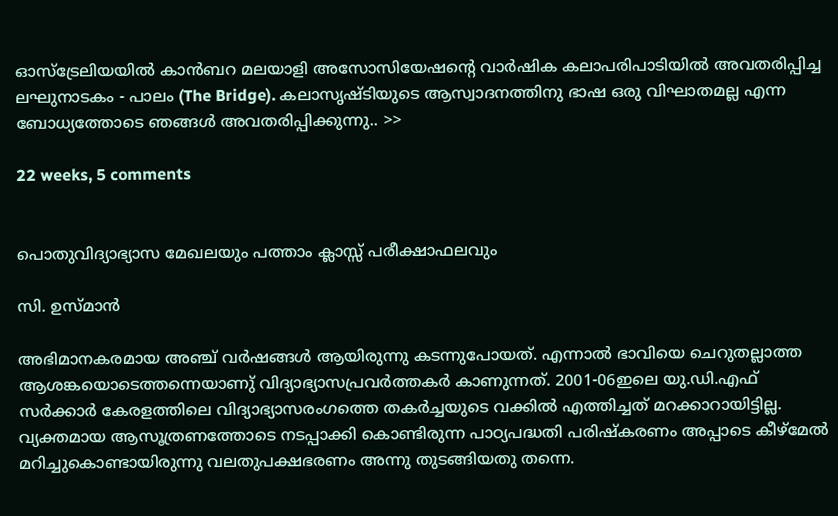ഓസ്ട്രേലിയയില്‍ കാന്‍ബറ മലയാളി അസോസിയേഷന്റെ വാര്‍ഷിക കലാപരിപാടിയില്‍ അവതരിപ്പിച്ച ലഘുനാടകം - പാലം (The Bridge). കലാസൃഷ്ടിയുടെ ആസ്വാദനത്തിനു ഭാഷ ഒരു വിഘാതമല്ല എന്ന ബോധ്യത്തോടെ ഞങ്ങള്‍ അവതരിപ്പിക്കുന്നു.. >>

22 weeks, 5 comments


പൊതുവിദ്യാഭ്യാസ മേഖലയും പത്താം ക്ലാസ്സ്‌ പരീക്ഷാഫലവും

സി. ഉസ്മാന്‍

അഭിമാനകരമായ അഞ്ച് വർഷങ്ങൾ ആയിരുന്നു കടന്നുപോയത്. എന്നാൽ ഭാവിയെ ചെറുതല്ലാത്ത ആശങ്കയൊടെത്തന്നെയാണു്‌ വിദ്യാഭ്യാസപ്രവർത്തകർ കാണുന്നത്. 2001-06ഇലെ യു.ഡി.എഫ് സർക്കാർ കേരളത്തിലെ വിദ്യാഭ്യാസരംഗത്തെ തകർച്ചയുടെ വക്കിൽ എത്തിച്ചത് മറക്കാറായിട്ടില്ല. വ്യക്തമായ ആസൂത്രണത്തോടെ നടപ്പാക്കി കൊണ്ടിരുന്ന പാഠ്യപദ്ധതി പരിഷ്കരണം അപ്പാടെ കീഴ്മേൽ മറിച്ചുകൊണ്ടായിരുന്നു വലതുപക്ഷഭരണം അന്നു തുടങ്ങിയതു തന്നെ.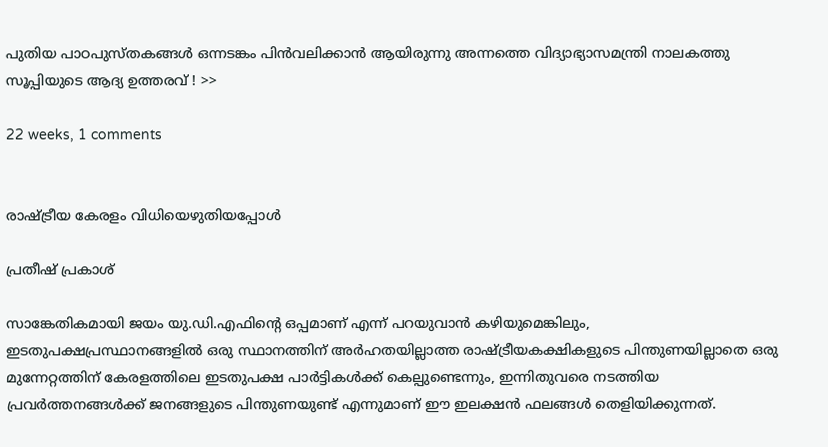പുതിയ പാഠപുസ്തകങ്ങൾ ഒന്നടങ്കം പിൻവലിക്കാൻ ആയിരുന്നു അന്നത്തെ വിദ്യാഭ്യാസമന്ത്രി നാലകത്തു സൂപ്പിയുടെ ആദ്യ ഉത്തരവ് ! >>

22 weeks, 1 comments


രാഷ്ട്രീയ കേരളം വിധിയെഴുതിയപ്പോള്‍

പ്രതീഷ് പ്രകാശ്

സാങ്കേതികമായി ജയം യു.ഡി.എഫിന്റെ ഒപ്പമാണ് എന്ന് പറയുവാന്‍ കഴിയുമെങ്കിലും, ഇടതുപക്ഷപ്രസ്ഥാനങ്ങളില്‍ ഒരു സ്ഥാനത്തിന് അര്‍ഹതയില്ലാത്ത രാഷ്ട്രീയകക്ഷികളുടെ പിന്തുണയില്ലാതെ ഒരു മുന്നേറ്റത്തിന് കേരളത്തിലെ ഇടതുപക്ഷ പാര്‍ട്ടികള്‍ക്ക് കെല്പുണ്ടെന്നും, ഇന്നിതുവരെ നടത്തിയ പ്രവര്‍ത്തനങ്ങള്‍ക്ക് ജനങ്ങളുടെ പിന്തുണയുണ്ട് എന്നുമാണ് ഈ ഇലക്ഷന്‍ ഫലങ്ങള്‍ തെളിയിക്കുന്നത്.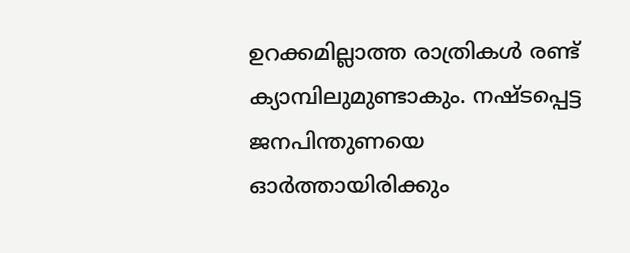ഉറക്കമില്ലാത്ത രാത്രികള്‍ രണ്ട് ക്യാമ്പിലുമുണ്ടാകും. നഷ്ടപ്പെട്ട ജനപിന്തുണയെ ഓര്‍ത്തായിരിക്കും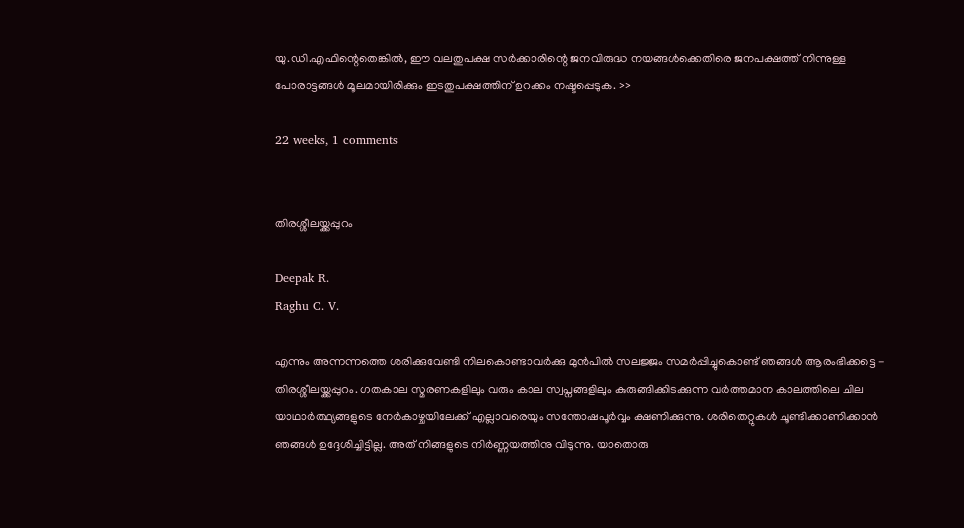യു.ഡി.എഫിന്റെതെങ്കില്‍, ഈ വലതുപക്ഷ സര്‍ക്കാരിന്റെ ജനവിരുദ്ധ നയങ്ങള്‍ക്കെതിരെ ജനപക്ഷത്ത് നിന്നുള്ള പോരാട്ടങ്ങള്‍ മൂലമായിരിക്കും ഇടതുപക്ഷത്തിന് ഉറക്കം നഷ്ടപ്പെടുക. >>

22 weeks, 1 comments


തിരശ്ശീലയ്ക്കപ്പുറം

Deepak R.
Raghu C. V.

എന്നും അന്നന്നത്തെ ശരിക്കുവേണ്ടി നിലകൊണ്ടാവര്‍ക്കു മുന്‍പില്‍ സലജ്ജം സമര്‍പ്പിച്ചുകൊണ്ട് ഞങ്ങള്‍ ആരംഭിക്കട്ടെ - തിരശ്ശീലയ്ക്കപ്പുറം. ഗതകാല സ്മരണകളിലും വരും കാല സ്വപ്നങ്ങളിലും കുരുങ്ങിക്കിടക്കുന്ന വര്‍ത്തമാന കാലത്തിലെ ചില യാഥാര്‍ത്ഥ്യങ്ങളുടെ നേര്‍കാഴ്ചയിലേക്ക് എല്ലാവരെയും സന്തോഷപൂര്‍വ്വം ക്ഷണിക്കുന്നു. ശരിതെറ്റുകള്‍ ചൂണ്ടിക്കാണിക്കാന്‍ ഞങ്ങള്‍ ഉദ്ദേശിച്ചിട്ടില്ല. അത് നിങ്ങളുടെ നിര്‍ണ്ണയത്തിനു വിടുന്നു. യാതൊരു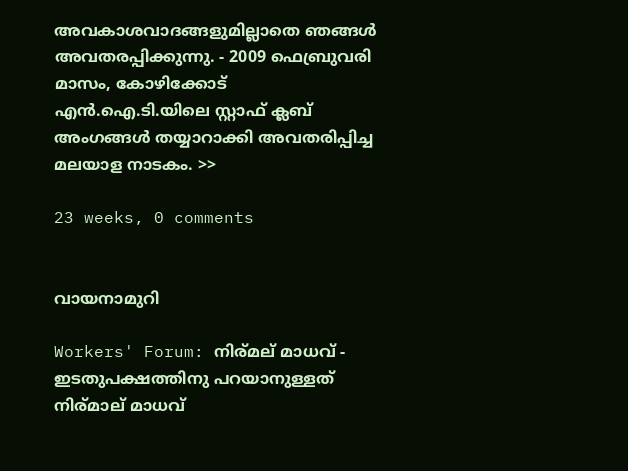അവകാശവാദങ്ങളുമില്ലാതെ ഞങ്ങള്‍ അവതരപ്പിക്കുന്നു. - 2009 ഫെബ്രുവരി മാസം, കോഴിക്കോട് എന്‍.ഐ.ടി.യിലെ സ്റ്റാഫ്‌ ക്ലബ് അംഗങ്ങള്‍ തയ്യാറാക്കി അവതരിപ്പിച്ച മലയാള നാടകം. >>

23 weeks, 0 comments


വായനാമുറി

Workers' Forum: നിര്മല് മാധവ് - ഇടതുപക്ഷത്തിനു പറയാനുള്ളത്
നിര്മാല് മാധവ്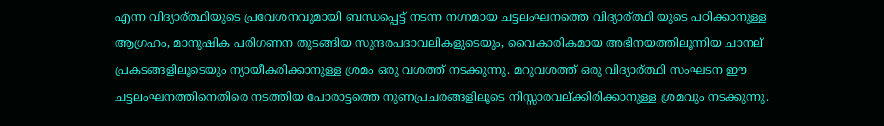എന്ന വിദ്യാ‍ര്ത്ഥിയുടെ പ്രവേശനവുമായി ബന്ധപ്പെട്ട് നടന്ന നഗ്നമായ ചട്ടലംഘനത്തെ വിദ്യാര്ത്ഥി യുടെ പഠിക്കാനുള്ള ആഗ്രഹം, മാനുഷിക പരിഗണന തുടങ്ങിയ സുന്ദരപദാവലികളുടെയും, വൈകാരികമായ അഭിനയത്തിലൂന്നിയ ചാനല് പ്രകടങ്ങളിലൂടെയും ന്യായീകരിക്കാനുള്ള ശ്രമം ഒരു വശത്ത് നടക്കുന്നു. മറുവശത്ത് ഒരു വിദ്യാര്ത്ഥി സംഘടന ഈ ചട്ടലംഘനത്തിനെതിരെ നടത്തിയ പോരാട്ടത്തെ നുണപ്രചരങ്ങളിലൂടെ നിസ്സാരവല്ക്കിരിക്കാനുള്ള ശ്രമവും നടക്കുന്നു.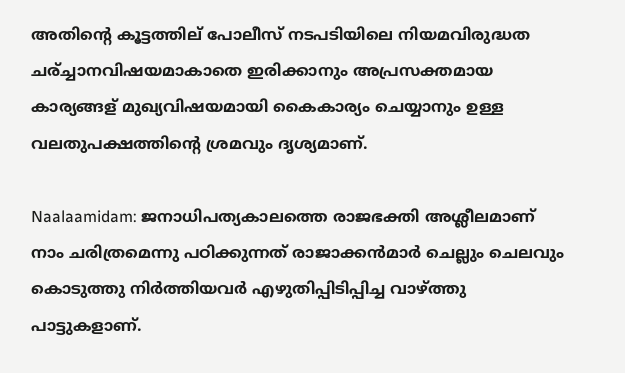അതിന്റെ കൂട്ടത്തില് പോലീസ് നടപടിയിലെ നിയമവിരുദ്ധത ചര്ച്ചാനവിഷയമാകാതെ ഇരിക്കാനും അപ്രസക്തമായ കാര്യങ്ങള് മുഖ്യവിഷയമായി കൈകാര്യം ചെയ്യാനും ഉള്ള വലതുപക്ഷത്തിന്റെ ശ്രമവും ദൃശ്യമാണ്.

Naalaamidam: ജനാധിപത്യകാലത്തെ രാജഭക്തി അശ്ലീലമാണ്
നാം ചരിത്രമെന്നു പഠിക്കുന്നത് രാജാക്കന്‍മാര്‍ ചെല്ലും ചെലവും കൊടുത്തു നിര്‍ത്തിയവര്‍ എഴുതിപ്പിടിപ്പിച്ച വാഴ്ത്തു പാട്ടുകളാണ്.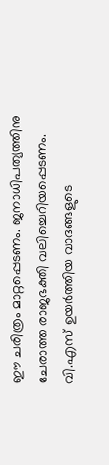ഈ ചരിത്രം മാറ്റപ്പെടണം. ജനാധിപത്യത്തിനു ചേരാത്ത രാജഭക്തി വലിച്ചെറിയപ്പെടണം. വി.എസ് ഉയര്‍ത്തിയ വാദങ്ങളുടെ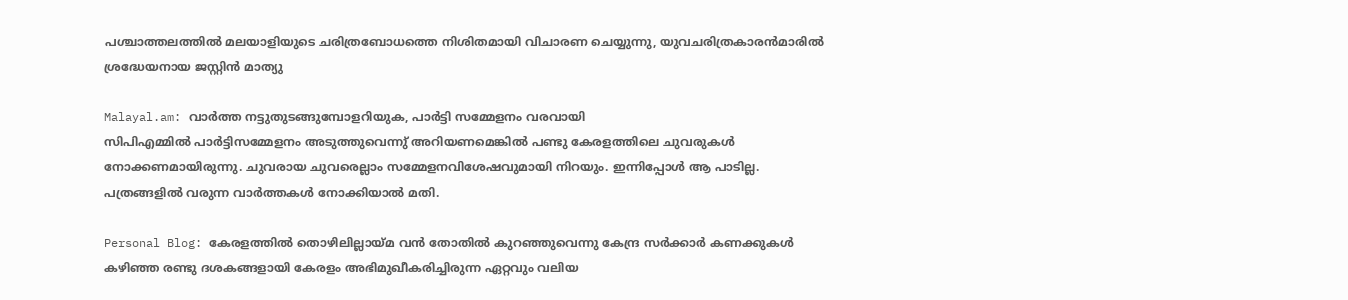പശ്ചാത്തലത്തില്‍ മലയാളിയുടെ ചരിത്രബോധത്തെ നിശിതമായി വിചാരണ ചെയ്യുന്നു, യുവചരിത്രകാരന്‍മാരില്‍ ശ്രദ്ധേയനായ ജസ്റ്റിന്‍ മാത്യു

Malayal.am: വാര്‍ത്ത നട്ടുതുടങ്ങുമ്പോളറിയുക, പാര്‍ട്ടി സമ്മേളനം വരവായി
സിപിഎമ്മില്‍ പാര്‍ട്ടിസമ്മേളനം അടുത്തുവെന്നു് അറിയണമെങ്കില്‍ പണ്ടു കേരളത്തിലെ ചുവരുകള്‍ നോക്കണമായിരുന്നു. ചുവരായ ചുവരെല്ലാം സമ്മേളനവിശേഷവുമായി നിറയും. ഇന്നിപ്പോള്‍ ആ പാടില്ല. പത്രങ്ങളില്‍ വരുന്ന വാര്‍ത്തകള്‍ നോക്കിയാല്‍ മതി.

Personal Blog: കേരളത്തില്‍ തൊഴിലില്ലായ്മ വന്‍ തോതില്‍ കുറഞ്ഞുവെന്നു കേന്ദ്ര സര്‍ക്കാര്‍ കണക്കുകള്‍
കഴിഞ്ഞ രണ്ടു ദശകങ്ങളായി കേരളം അഭിമുഖീകരിച്ചിരുന്ന ഏറ്റവും വലിയ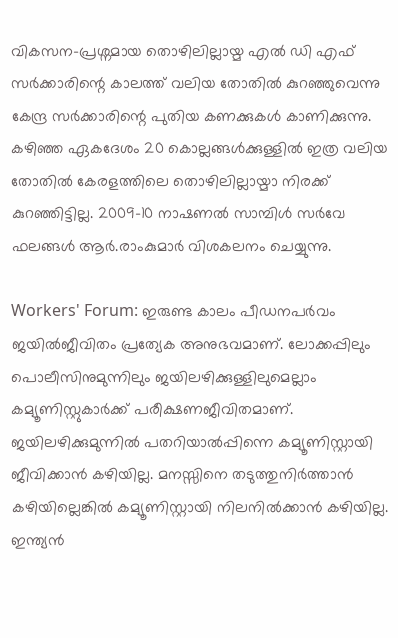വികസന-പ്രശ്നമായ തൊഴിലില്ലായ്മ എല്‍ ഡി എഫ് സര്‍ക്കാരിന്റെ കാലത്ത് വലിയ തോതില്‍ കുറഞ്ഞുവെന്നു കേന്ദ്ര സര്‍ക്കാരിന്റെ പുതിയ കണക്കുകള്‍ കാണിക്കുന്നു. കഴിഞ്ഞ ഏകദേശം 20 കൊല്ലങ്ങള്‍ക്കുള്ളില്‍ ഇത്ര വലിയ തോതില്‍ കേരളത്തിലെ തൊഴിലില്ലായ്മാ നിരക്ക് കുറഞ്ഞിട്ടില്ല. 2009-10 നാഷണല്‍ സാമ്പിള്‍ സര്‍വേ ഫലങ്ങള്‍ ആര്‍.രാംകുമാര്‍ വിശകലനം ചെയ്യുന്നു.

Workers' Forum: ഇരുണ്ട കാലം പീഡനപര്‍വം
ജയില്‍ജീവിതം പ്രത്യേക അനുഭവമാണ്. ലോക്കപ്പിലും പൊലീസിനുമുന്നിലും ജയിലഴിക്കുള്ളിലുമെല്ലാം കമ്യൂണിസ്റ്റുകാർക്ക് പരീക്ഷണജീവിതമാണ്. ജയിലഴിക്കുമുന്നില്‍ പതറിയാല്‍പ്പിന്നെ കമ്യൂണിസ്റ്റായി ജീവിക്കാന്‍ കഴിയില്ല. മനസ്സിനെ തടുത്തുനിര്‍ത്താന്‍ കഴിയില്ലെങ്കില്‍ കമ്യൂണിസ്റ്റായി നിലനില്‍ക്കാന്‍ കഴിയില്ല. ഇന്ത്യൻ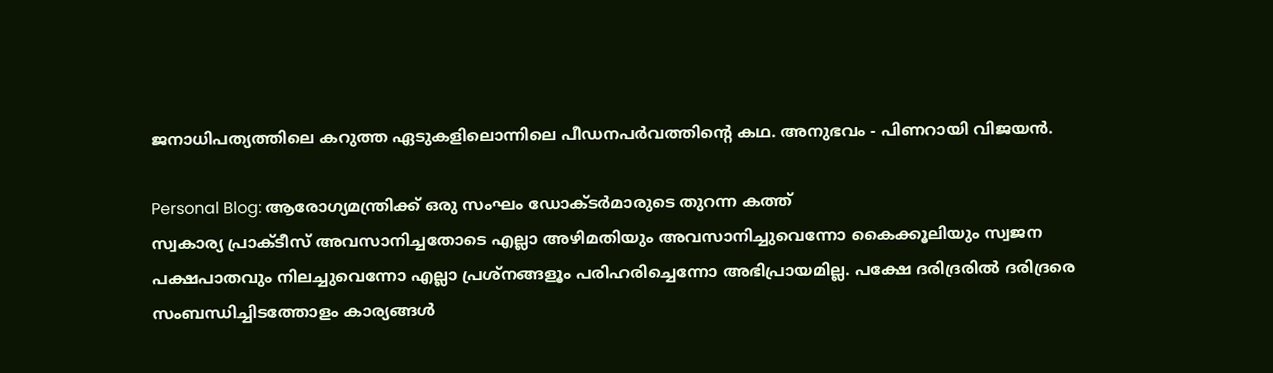ജനാധിപത്യത്തിലെ കറുത്ത ഏടുകളിലൊന്നിലെ പീഡനപര്‍വത്തിന്റെ കഥ. അനുഭവം - പിണറായി വിജയൻ.

Personal Blog: ആരോഗ്യമന്ത്രിക്ക് ഒരു സംഘം ഡോക്ടര്‍മാരുടെ തുറന്ന കത്ത്
സ്വകാര്യ പ്രാക്ടീസ് അവസാനിച്ചതോടെ എല്ലാ അഴിമതിയും അവസാനിച്ചുവെന്നോ കൈക്കൂലിയും സ്വജന പക്ഷപാതവും നിലച്ചുവെന്നോ എല്ലാ പ്രശ്നങ്ങളൂം പരിഹരിച്ചെന്നോ അഭിപ്രായമില്ല. പക്ഷേ ദരിദ്രരില്‍ ദരിദ്രരെ സംബന്ധിച്ചിടത്തോളം കാര്യങ്ങള്‍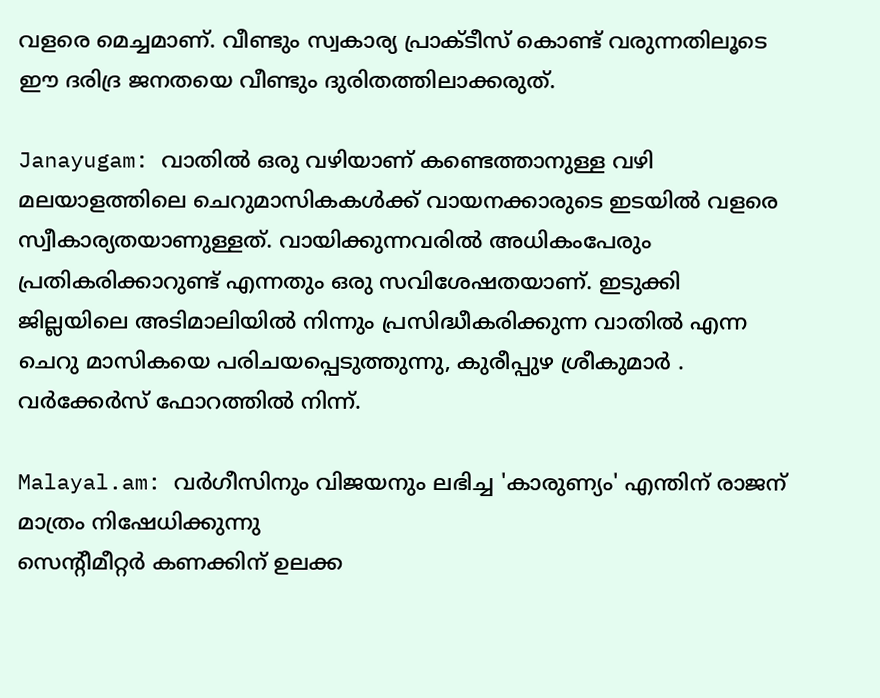വളരെ മെച്ചമാണ്. വീണ്ടും സ്വകാര്യ പ്രാക്ടീസ് കൊണ്ട് വരുന്നതിലൂടെ ഈ ദരിദ്ര ജനതയെ വീണ്ടും ദുരിതത്തിലാക്കരുത്.

Janayugam: വാതില്‍ ഒരു വഴിയാണ് കണ്ടെത്താനുള്ള വഴി
മലയാളത്തിലെ ചെറുമാസികകള്‍ക്ക് വായനക്കാരുടെ ഇടയില്‍ വളരെ സ്വീകാര്യതയാണുള്ളത്. വായിക്കുന്നവരില്‍ അധികംപേരും പ്രതികരിക്കാറുണ്ട് എന്നതും ഒരു സവിശേഷതയാണ്. ഇടുക്കി ജില്ലയിലെ അടിമാലിയില്‍ നിന്നും പ്രസിദ്ധീകരിക്കുന്ന വാതില്‍ എന്ന ചെറു മാസികയെ പരിചയപ്പെടുത്തുന്നു, കുരീപ്പുഴ ശ്രീകുമാര്‍ . വര്‍ക്കേര്‍സ് ഫോറത്തില്‍ നിന്ന്.

Malayal.am: വര്‍ഗീസിനും വിജയനും ലഭിച്ച 'കാരുണ്യം' എന്തിന് രാജന് മാത്രം നിഷേധിക്കുന്നു
സെന്റീമീറ്റര്‍ കണക്കിന് ഉലക്ക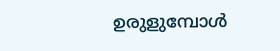ഉരുളുമ്പോള്‍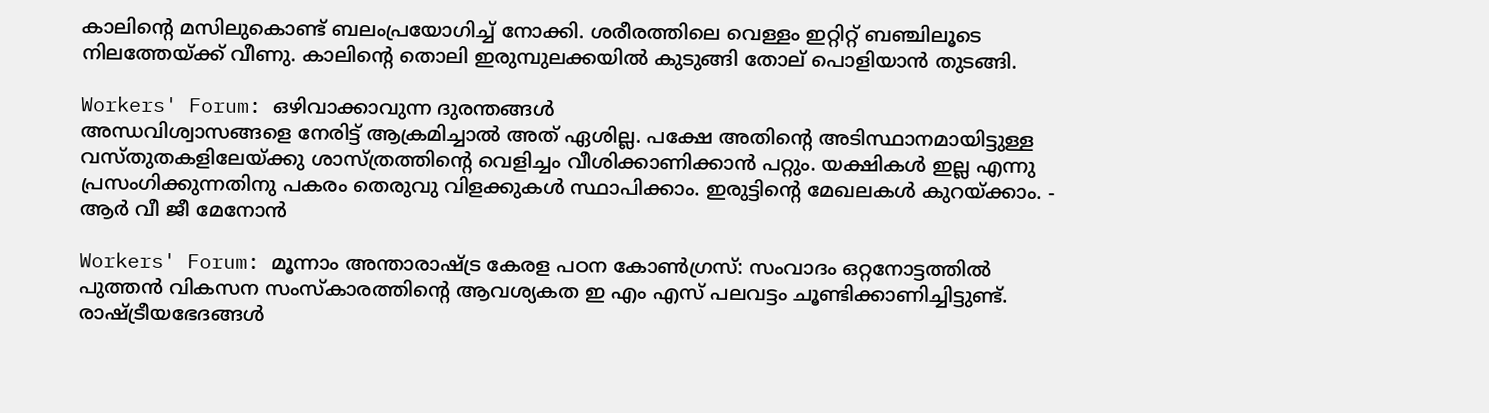കാലിന്റെ മസിലുകൊണ്ട് ബലംപ്രയോഗിച്ച് നോക്കി. ശരീരത്തിലെ വെള്ളം ഇറ്റിറ്റ് ബഞ്ചിലൂടെ നിലത്തേയ്ക്ക് വീണു. കാലിന്റെ തൊലി ഇരുമ്പുലക്കയില്‍ കുടുങ്ങി തോല് പൊളിയാന്‍ തുടങ്ങി.

Workers' Forum: ഒഴിവാക്കാവുന്ന ദുരന്തങ്ങള്‍
അന്ധവിശ്വാസങ്ങളെ നേരിട്ട് ആക്രമിച്ചാല്‍ അത് ഏശില്ല. പക്ഷേ അതിന്റെ അടിസ്ഥാനമായിട്ടുള്ള വസ്തുതകളിലേയ്ക്കു ശാസ്ത്രത്തിന്റെ വെളിച്ചം വീശിക്കാണിക്കാന്‍ പറ്റും. യക്ഷികള്‍ ഇല്ല എന്നു പ്രസംഗിക്കുന്നതിനു പകരം തെരുവു വിളക്കുകള്‍ സ്ഥാപിക്കാം. ഇരുട്ടിന്റെ മേഖലകള്‍ കുറയ്ക്കാം. - ആര്‍ വീ ജീ മേനോന്‍

Workers' Forum: മൂന്നാം അന്താരാഷ്ട്ര കേരള പഠന കോണ്‍ഗ്രസ്: സംവാദം ഒറ്റനോട്ടത്തില്‍
പുത്തന്‍ വികസന സംസ്കാരത്തിന്റെ ആവശ്യകത ഇ എം എസ് പലവട്ടം ചൂണ്ടിക്കാണിച്ചിട്ടുണ്ട്. രാഷ്ട്രീയഭേദങ്ങള്‍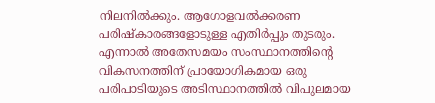നിലനില്‍ക്കും. ആഗോളവല്‍ക്കരണ പരിഷ്കാരങ്ങളോടുള്ള എതിര്‍പ്പും തുടരും. എന്നാല്‍ അതേസമയം സംസ്ഥാനത്തിന്റെ വികസനത്തിന് പ്രായോഗികമായ ഒരു പരിപാടിയുടെ അടിസ്ഥാനത്തില്‍ വിപുലമായ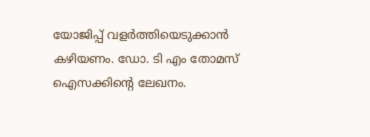യോജിപ്പ് വളര്‍ത്തിയെടുക്കാന്‍ കഴിയണം. ഡോ. ടി എം തോമസ് ഐസക്കിന്റെ ലേഖനം.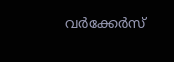വര്‍ക്കേര്‍സ്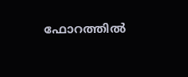ഫോറത്തില്‍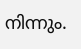നിന്നും.